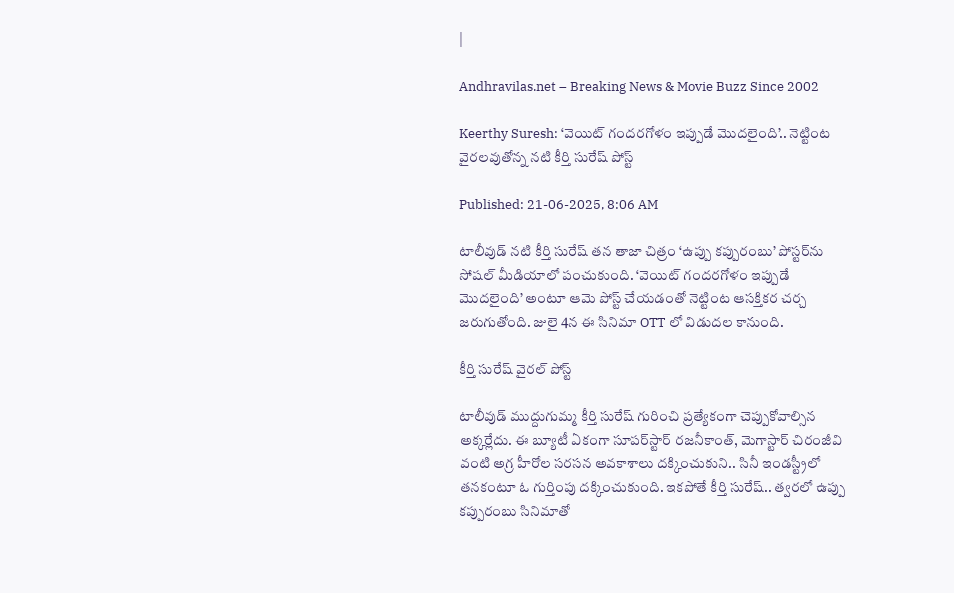|

Andhravilas.net – Breaking News & Movie Buzz Since 2002

Keerthy Suresh: ‘వెయిట్ గందరగోళం ఇప్పుడే మొదలైంది’.. నెట్టింట వైరలవుతోన్న నటి కీర్తి సురేష్ పోస్ట్

Published: 21-06-2025, 8:06 AM

టాలీవుడ్ నటి కీర్తి సురేష్ తన తాజా చిత్రం ‘ఉప్పు కప్పురంబు’ పోస్టర్‌ను సోషల్ మీడియాలో పంచుకుంది. ‘వెయిట్ గందరగోళం ఇప్పుడే మొదలైంది’ అంటూ ఆమె పోస్ట్ చేయడంతో నెట్టింట ఆసక్తికర చర్చ జరుగుతోంది. జులై 4న ఈ సినిమా OTT లో విడుదల కానుంది.

కీర్తి సురేష్ వైరల్ పోస్ట్

టాలీవుడ్ ముద్దుగుమ్మ కీర్తి సురేష్ గురించి ప్రత్యేకంగా చెప్పుకోవాల్సిన అక్కర్లేదు. ఈ బ్యూటీ ఏకంగా సూపర్‌స్టార్ రజనీకాంత్, మెగాస్టార్ చిరంజీవి వంటి అగ్ర హీరోల సరసన అవకాశాలు దక్కించుకుని.. సినీ ఇండస్ట్రీలో తనకంటూ ఓ గుర్తింపు దక్కించుకుంది. ఇకపోతే కీర్తి సురేష్.. త్వరలో ఉప్పు కప్పురంబు సినిమాతో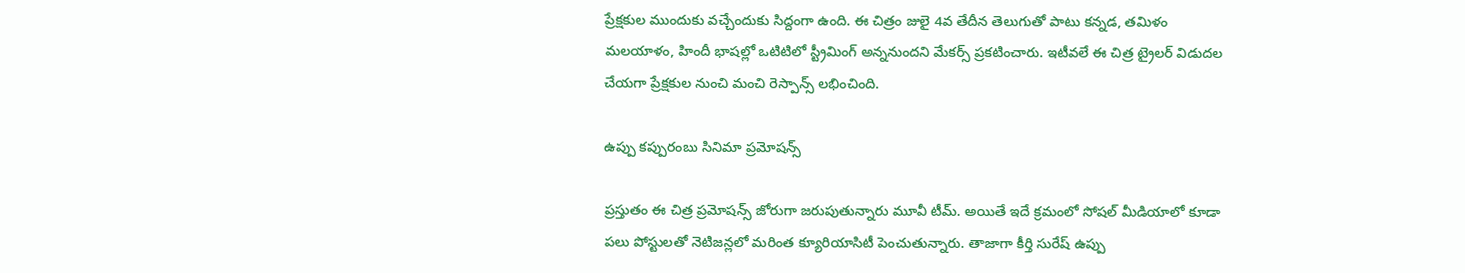ప్రేక్షకుల ముందుకు వచ్చేందుకు సిద్దంగా ఉంది. ఈ చిత్రం జులై 4వ తేదీన తెలుగుతో పాటు కన్నడ, తమిళం మలయాళం, హిందీ భాషల్లో ఒటిటిలో స్ట్రీమింగ్ అన్ననుందని మేకర్స్ ప్రకటించారు. ఇటీవలే ఈ చిత్ర ట్రైలర్ విడుదల చేయగా ప్రేక్షకుల నుంచి మంచి రెస్పాన్స్ లభించింది.

ఉప్పు కప్పురంబు సినిమా ప్రమోషన్స్

ప్రస్తుతం ఈ చిత్ర ప్రమోషన్స్ జోరుగా జరుపుతున్నారు మూవీ టీమ్. అయితే ఇదే క్రమంలో సోషల్ మీడియాలో కూడా పలు పోస్టులతో నెటిజన్లలో మరింత క్యూరియాసిటీ పెంచుతున్నారు. తాజాగా కీర్తి సురేష్ ఉప్పు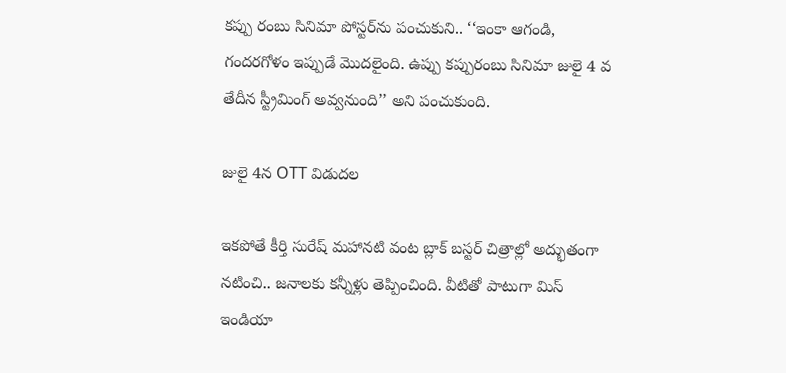కప్పు రంబు సినిమా పోస్టర్‌ను పంచుకుని.. ‘‘ఇంకా ఆగండి, గందరగోళం ఇప్పుడే మొదలైంది. ఉప్పు కప్పురంబు సినిమా జులై 4 వ తేదీన స్ట్రీమింగ్ అవ్వనుంది’’ అని పంచుకుంది.

జులై 4న OTT విడుదల

ఇకపోతే కీర్తి సురేష్ మహానటి వంట బ్లాక్ బస్టర్ చిత్రాల్లో అద్భుతంగా నటించి.. జనాలకు కన్నీళ్లు తెప్పించింది. వీటితో పాటుగా మిస్ ఇండియా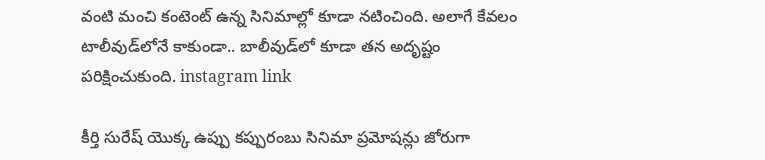వంటి మంచి కంటెంట్ ఉన్న సినిమాల్లో కూడా నటించింది. అలాగే కేవలం టాలీవుడ్‌లోనే కాకుండా.. బాలీవుడ్‌లో కూడా తన అదృష్టం పరిక్షించుకుంది. instagram link

కీర్తి సురేష్ యొక్క ఉప్పు కప్పురంబు సినిమా ప్రమోషన్లు జోరుగా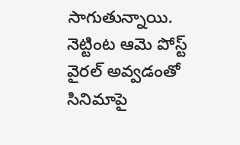సాగుతున్నాయి. నెట్టింట ఆమె పోస్ట్ వైరల్ అవ్వడంతో సినిమాపై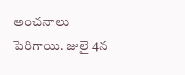అంచనాలు పెరిగాయి. జులై 4న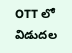OTT లో విడుదల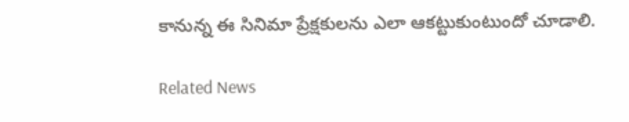కానున్న ఈ సినిమా ప్రేక్షకులను ఎలా ఆకట్టుకుంటుందో చూడాలి.

Related News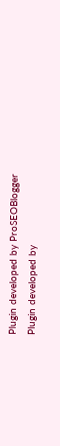Plugin developed by ProSEOBlogger
Plugin developed by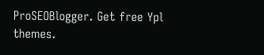ProSEOBlogger. Get free Ypl themes.